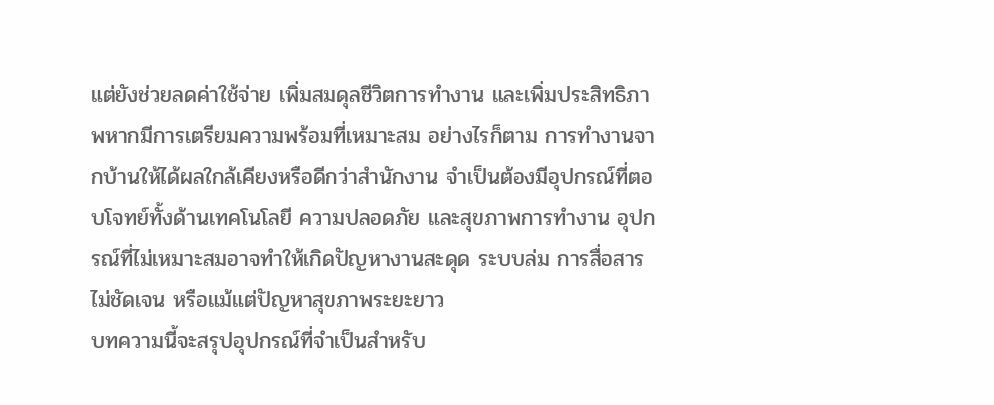แต่ยังช่วยลดค่าใช้จ่าย เพิ่มสมดุลชีวิตการทำงาน และเพิ่มประสิทธิภาพหากมีการเตรียมความพร้อมที่เหมาะสม อย่างไรก็ตาม การทำงานจากบ้านให้ได้ผลใกล้เคียงหรือดีกว่าสำนักงาน จำเป็นต้องมีอุปกรณ์ที่ตอบโจทย์ทั้งด้านเทคโนโลยี ความปลอดภัย และสุขภาพการทำงาน อุปกรณ์ที่ไม่เหมาะสมอาจทำให้เกิดปัญหางานสะดุด ระบบล่ม การสื่อสารไม่ชัดเจน หรือแม้แต่ปัญหาสุขภาพระยะยาว
บทความนี้จะสรุปอุปกรณ์ที่จำเป็นสำหรับ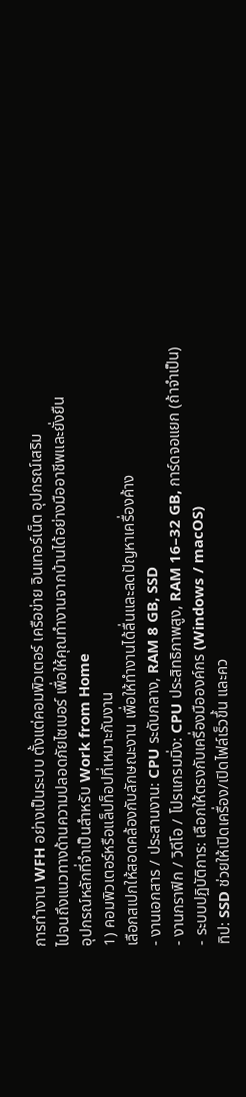การทำงาน WFH อย่างเป็นระบบ ตั้งแต่คอมพิวเตอร์ เครือข่าย อินเทอร์เน็ต อุปกรณ์เสริม
ไปจนถึงแนวทางด้านความปลอดภัยไซเบอร์ เพื่อให้คุณทำงานจากบ้านได้อย่างมืออาชีพและยั่งยืน
อุปกรณ์หลักที่จำเป็นสำหรับ Work from Home
1) คอมพิวเตอร์หรือแล็ปท็อปที่เหมาะกับงาน
เลือกสเปกให้สอดคล้องกับลักษณะงาน เพื่อให้ทำงานได้ลื่นและลดปัญหาเครื่องค้าง
- งานเอกสาร / ประสานงาน: CPU ระดับกลาง, RAM 8 GB, SSD
- งานกราฟิก / วิดีโอ / โปรแกรมมิ่ง: CPU ประสิทธิภาพสูง, RAM 16–32 GB, การ์ดจอแยก (ถ้าจำเป็น)
- ระบบปฏิบัติการ: เลือกให้ตรงกับเครื่องมือองค์กร (Windows / macOS)
ทิป: SSD ช่วยให้เปิดเครื่อง/เปิดไฟล์เร็วขึ้น และคว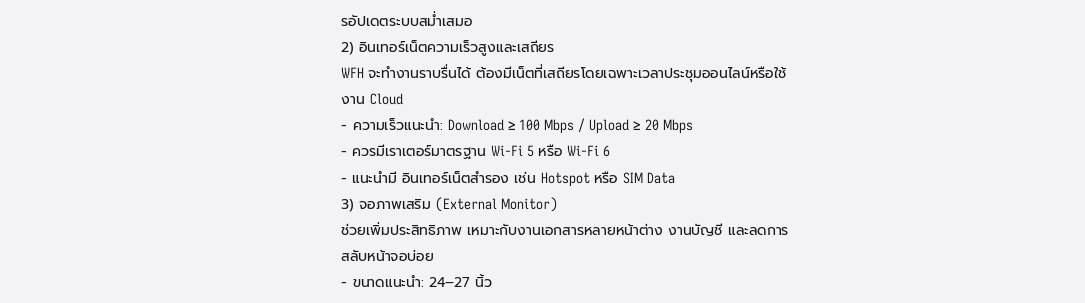รอัปเดตระบบสม่ำเสมอ
2) อินเทอร์เน็ตความเร็วสูงและเสถียร
WFH จะทำงานราบรื่นได้ ต้องมีเน็ตที่เสถียรโดยเฉพาะเวลาประชุมออนไลน์หรือใช้งาน Cloud
- ความเร็วแนะนำ: Download ≥ 100 Mbps / Upload ≥ 20 Mbps
- ควรมีเราเตอร์มาตรฐาน Wi-Fi 5 หรือ Wi-Fi 6
- แนะนำมี อินเทอร์เน็ตสำรอง เช่น Hotspot หรือ SIM Data
3) จอภาพเสริม (External Monitor)
ช่วยเพิ่มประสิทธิภาพ เหมาะกับงานเอกสารหลายหน้าต่าง งานบัญชี และลดการสลับหน้าจอบ่อย
- ขนาดแนะนำ: 24–27 นิ้ว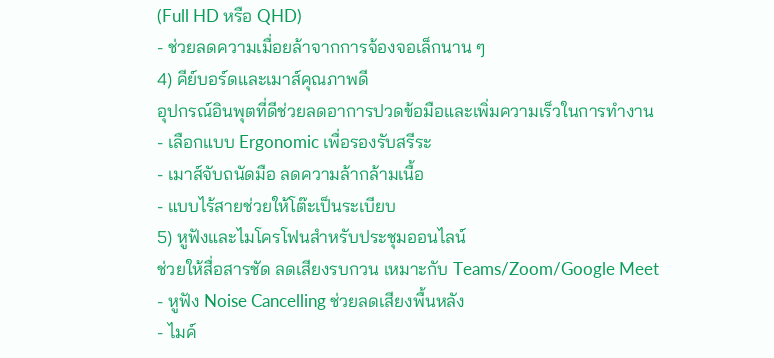(Full HD หรือ QHD)
- ช่วยลดความเมื่อยล้าจากการจ้องจอเล็กนาน ๆ
4) คีย์บอร์ดและเมาส์คุณภาพดี
อุปกรณ์อินพุตที่ดีช่วยลดอาการปวดข้อมือและเพิ่มความเร็วในการทำงาน
- เลือกแบบ Ergonomic เพื่อรองรับสรีระ
- เมาส์จับถนัดมือ ลดความล้ากล้ามเนื้อ
- แบบไร้สายช่วยให้โต๊ะเป็นระเบียบ
5) หูฟังและไมโครโฟนสำหรับประชุมออนไลน์
ช่วยให้สื่อสารชัด ลดเสียงรบกวน เหมาะกับ Teams/Zoom/Google Meet
- หูฟัง Noise Cancelling ช่วยลดเสียงพื้นหลัง
- ไมค์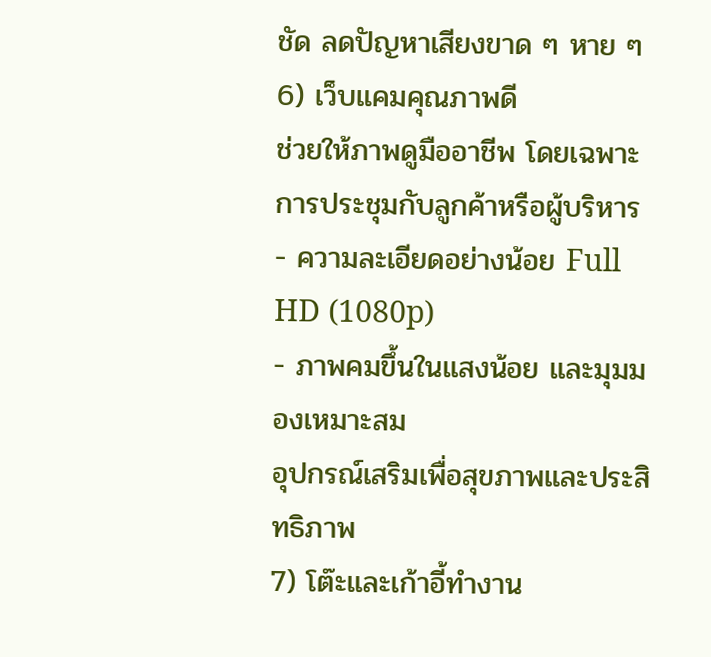ชัด ลดปัญหาเสียงขาด ๆ หาย ๆ
6) เว็บแคมคุณภาพดี
ช่วยให้ภาพดูมืออาชีพ โดยเฉพาะการประชุมกับลูกค้าหรือผู้บริหาร
- ความละเอียดอย่างน้อย Full HD (1080p)
- ภาพคมขึ้นในแสงน้อย และมุมมองเหมาะสม
อุปกรณ์เสริมเพื่อสุขภาพและประสิทธิภาพ
7) โต๊ะและเก้าอี้ทำงาน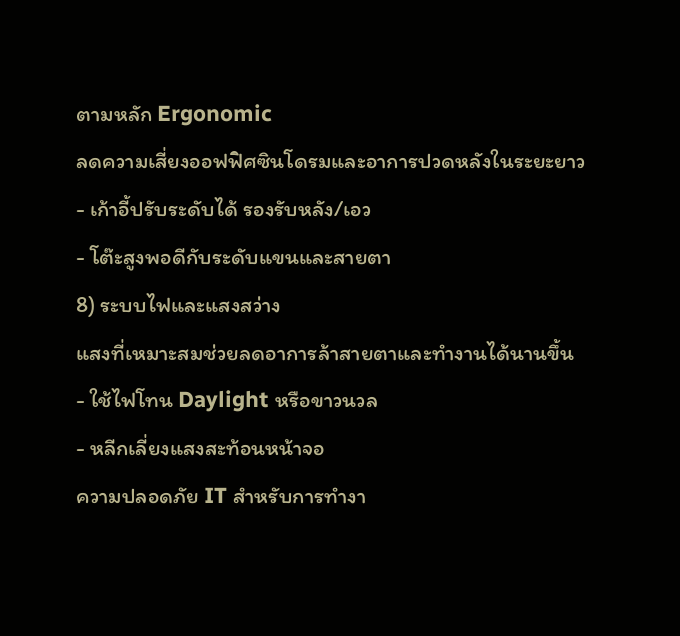ตามหลัก Ergonomic
ลดความเสี่ยงออฟฟิศซินโดรมและอาการปวดหลังในระยะยาว
- เก้าอี้ปรับระดับได้ รองรับหลัง/เอว
- โต๊ะสูงพอดีกับระดับแขนและสายตา
8) ระบบไฟและแสงสว่าง
แสงที่เหมาะสมช่วยลดอาการล้าสายตาและทำงานได้นานขึ้น
- ใช้ไฟโทน Daylight หรือขาวนวล
- หลีกเลี่ยงแสงสะท้อนหน้าจอ
ความปลอดภัย IT สำหรับการทำงา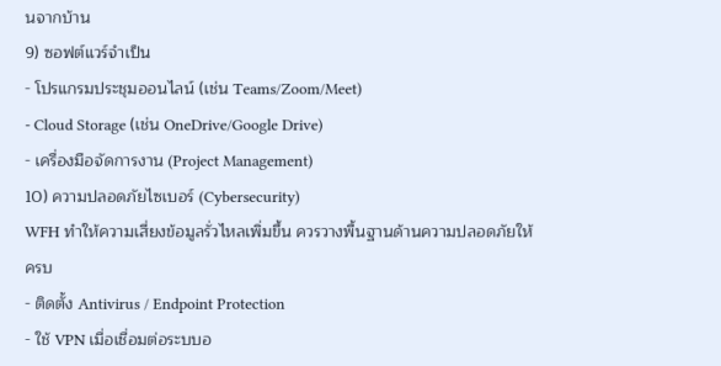นจากบ้าน
9) ซอฟต์แวร์จำเป็น
- โปรแกรมประชุมออนไลน์ (เช่น Teams/Zoom/Meet)
- Cloud Storage (เช่น OneDrive/Google Drive)
- เครื่องมือจัดการงาน (Project Management)
10) ความปลอดภัยไซเบอร์ (Cybersecurity)
WFH ทำให้ความเสี่ยงข้อมูลรั่วไหลเพิ่มขึ้น ควรวางพื้นฐานด้านความปลอดภัยให้ครบ
- ติดตั้ง Antivirus / Endpoint Protection
- ใช้ VPN เมื่อเชื่อมต่อระบบอ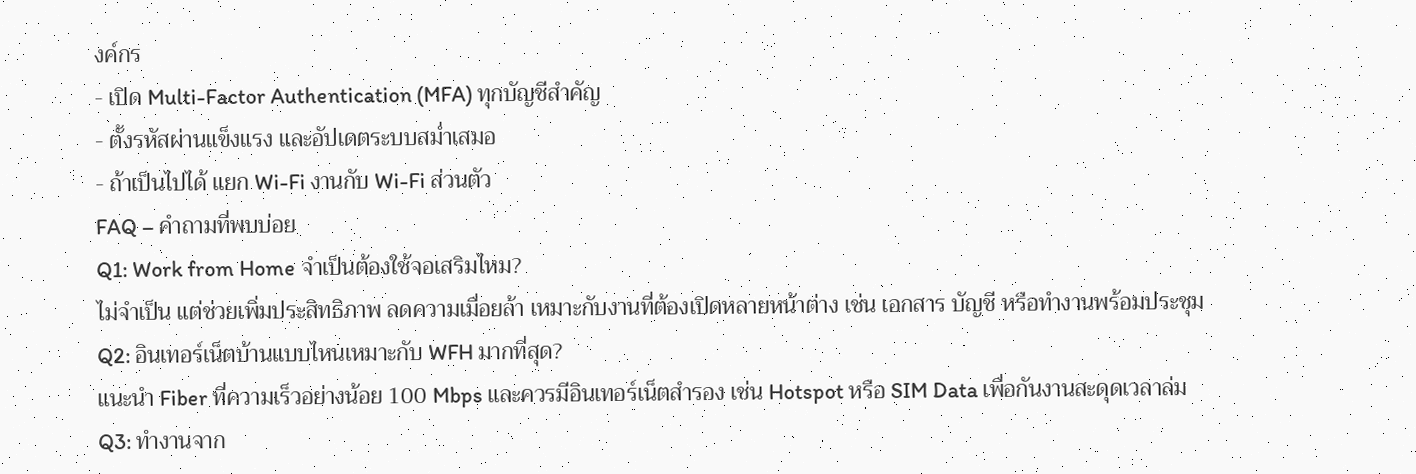งค์กร
- เปิด Multi-Factor Authentication (MFA) ทุกบัญชีสำคัญ
- ตั้งรหัสผ่านแข็งแรง และอัปเดตระบบสม่ำเสมอ
- ถ้าเป็นไปได้ แยก Wi-Fi งานกับ Wi-Fi ส่วนตัว
FAQ – คำถามที่พบบ่อย
Q1: Work from Home จำเป็นต้องใช้จอเสริมไหม?
ไม่จำเป็น แต่ช่วยเพิ่มประสิทธิภาพ ลดความเมื่อยล้า เหมาะกับงานที่ต้องเปิดหลายหน้าต่าง เช่น เอกสาร บัญชี หรือทำงานพร้อมประชุม
Q2: อินเทอร์เน็ตบ้านแบบไหนเหมาะกับ WFH มากที่สุด?
แนะนำ Fiber ที่ความเร็วอย่างน้อย 100 Mbps และควรมีอินเทอร์เน็ตสำรอง เช่น Hotspot หรือ SIM Data เพื่อกันงานสะดุดเวลาล่ม
Q3: ทำงานจาก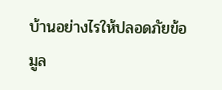บ้านอย่างไรให้ปลอดภัยข้อมูล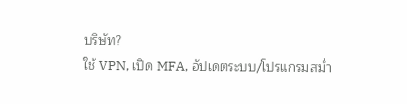บริษัท?
ใช้ VPN, เปิด MFA, อัปเดตระบบ/โปรแกรมสม่ำ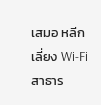เสมอ หลีกเลี่ยง Wi-Fi สาธาร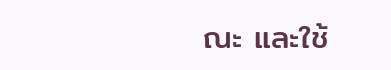ณะ และใช้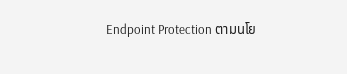Endpoint Protection ตามนโย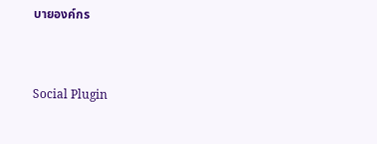บายองค์กร


Social Plugin